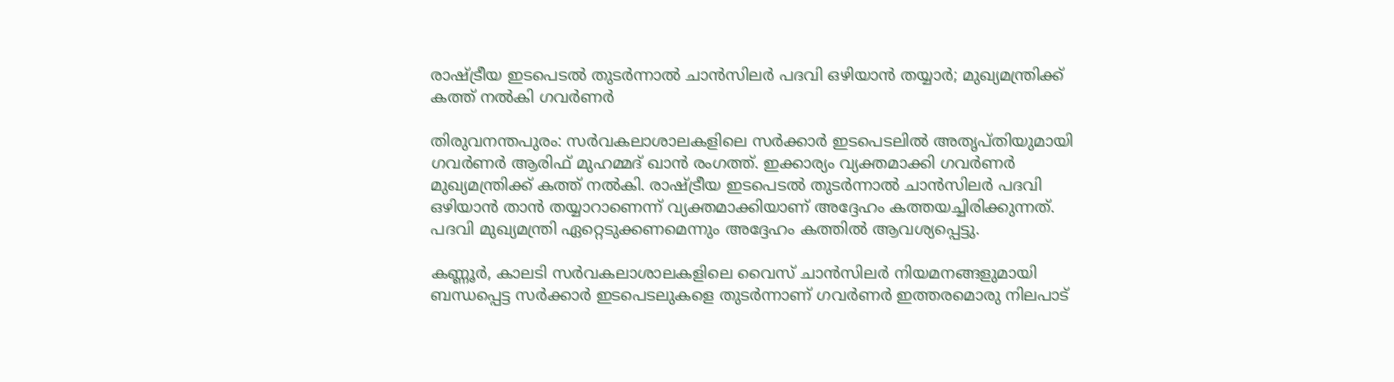രാഷ്ട്രീയ ഇടപെടൽ തുടർന്നാൽ ചാൻസിലർ പദവി ഒഴിയാൻ തയ്യാർ; മുഖ്യമന്ത്രിക്ക് കത്ത് നൽകി ഗവർണർ

തിരുവനന്തപുരം: സർവകലാശാലകളിലെ സർക്കാർ ഇടപെടലിൽ അതൃപ്തിയുമായി ഗവർണർ ആരിഫ് മുഹമ്മദ് ഖാൻ രംഗത്ത്. ഇക്കാര്യം വ്യക്തമാക്കി ഗവർണർ മുഖ്യമന്ത്രിക്ക് കത്ത് നൽകി. രാഷ്ട്രീയ ഇടപെടൽ തുടർന്നാൽ ചാൻസിലർ പദവി ഒഴിയാൻ താൻ തയ്യാറാണെന്ന് വ്യക്തമാക്കിയാണ് അദ്ദേഹം കത്തയച്ചിരിക്കുന്നത്. പദവി മുഖ്യമന്ത്രി ഏറ്റെടുക്കണമെന്നും അദ്ദേഹം കത്തിൽ ആവശ്യപ്പെട്ടു.

കണ്ണൂർ, കാലടി സർവകലാശാലകളിലെ വൈസ് ചാൻസിലർ നിയമനങ്ങളുമായി ബന്ധപ്പെട്ട സർക്കാർ ഇടപെടലുകളെ തുടർന്നാണ് ഗവർണർ ഇത്തരമൊരു നിലപാട്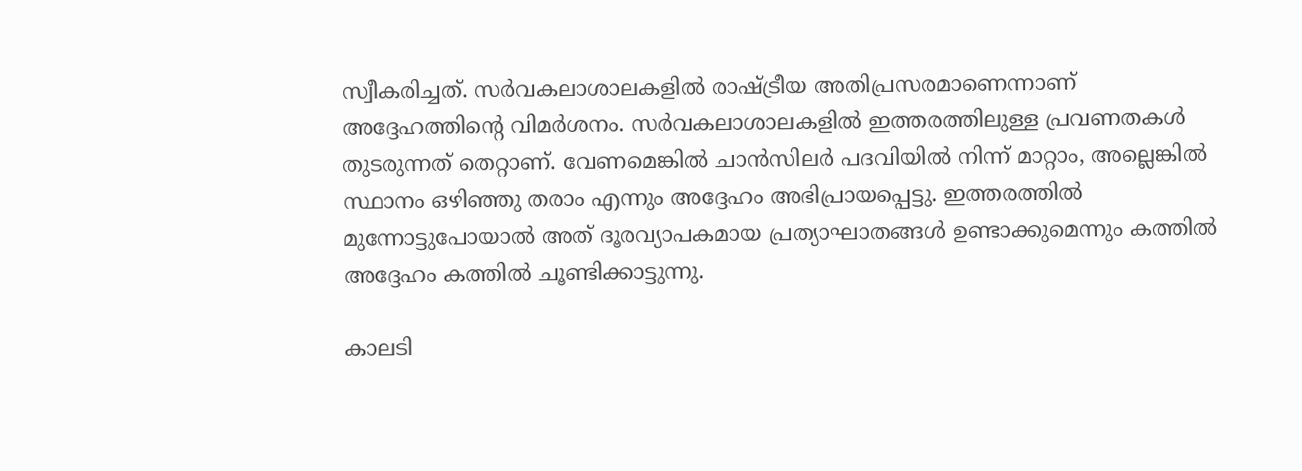സ്വീകരിച്ചത്. സർവകലാശാലകളിൽ രാഷ്ട്രീയ അതിപ്രസരമാണെന്നാണ് അദ്ദേഹത്തിന്റെ വിമർശനം. സർവകലാശാലകളിൽ ഇത്തരത്തിലുള്ള പ്രവണതകൾ തുടരുന്നത് തെറ്റാണ്. വേണമെങ്കിൽ ചാൻസിലർ പദവിയിൽ നിന്ന് മാറ്റാം, അല്ലെങ്കിൽ സ്ഥാനം ഒഴിഞ്ഞു തരാം എന്നും അദ്ദേഹം അഭിപ്രായപ്പെട്ടു. ഇത്തരത്തിൽ മുന്നോട്ടുപോയാൽ അത് ദൂരവ്യാപകമായ പ്രത്യാഘാതങ്ങൾ ഉണ്ടാക്കുമെന്നും കത്തിൽ അദ്ദേഹം കത്തിൽ ചൂണ്ടിക്കാട്ടുന്നു.

കാലടി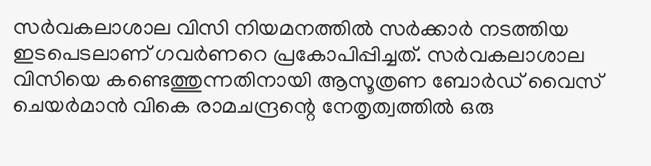സർവകലാശാല വിസി നിയമനത്തിൽ സർക്കാർ നടത്തിയ ഇടപെടലാണ് ഗവർണറെ പ്രകോപിപ്പിച്ചത്. സർവകലാശാല വിസിയെ കണ്ടെത്തുന്നതിനായി ആസൂത്രണ ബോർഡ് വൈസ് ചെയർമാൻ വികെ രാമചന്ദ്രന്റെ നേതൃത്വത്തിൽ ഒരു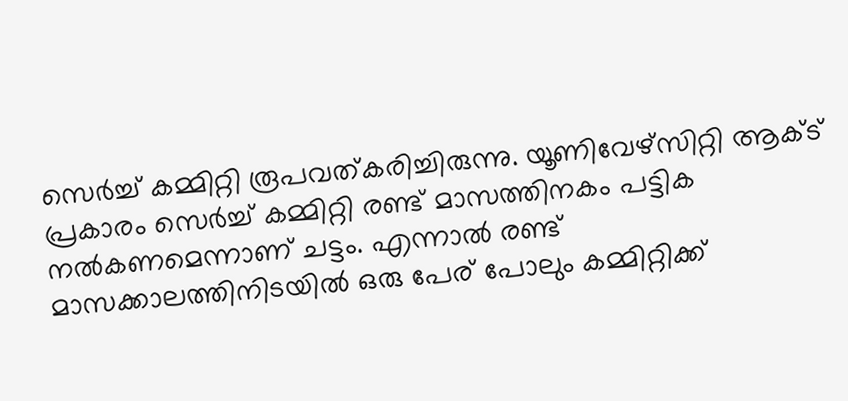സെർച്ച് കമ്മിറ്റി രൂപവത്കരിച്ചിരുന്നു. യൂണിവേഴ്‌സിറ്റി ആക്ട് പ്രകാരം സെർച്ച് കമ്മിറ്റി രണ്ട് മാസത്തിനകം പട്ടിക നൽകണമെന്നാണ് ചട്ടം. എന്നാൽ രണ്ട് മാസക്കാലത്തിനിടയിൽ ഒരു പേര് പോലും കമ്മിറ്റിക്ക്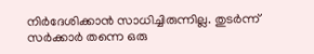നിർദേശിക്കാൻ സാധിച്ചിരുന്നില്ല. തുടർന്ന് സർക്കാർ തന്നെ ഒരു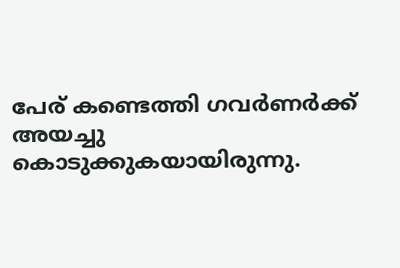പേര് കണ്ടെത്തി ഗവർണർക്ക് അയച്ചു കൊടുക്കുകയായിരുന്നു.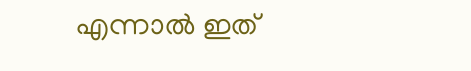എന്നാൽ ഇത്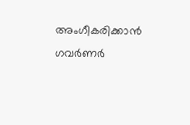അംഗീകരിക്കാൻ ഗവർണർ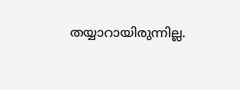തയ്യാറായിരുന്നില്ല.